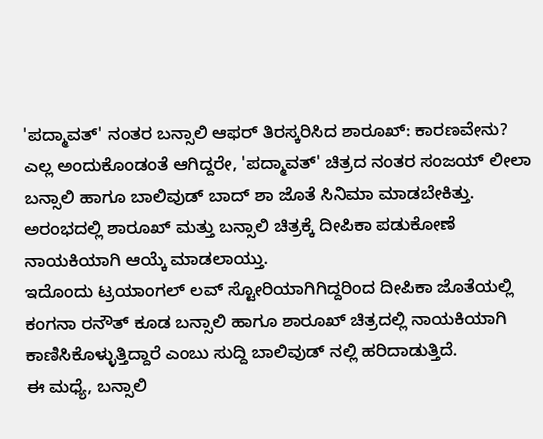'ಪದ್ಮಾವತ್' ನಂತರ ಬನ್ಸಾಲಿ ಆಫರ್ ತಿರಸ್ಕರಿಸಿದ ಶಾರೂಖ್: ಕಾರಣವೇನು?
ಎಲ್ಲ ಅಂದುಕೊಂಡಂತೆ ಆಗಿದ್ದರೇ, 'ಪದ್ಮಾವತ್' ಚಿತ್ರದ ನಂತರ ಸಂಜಯ್ ಲೀಲಾ ಬನ್ಸಾಲಿ ಹಾಗೂ ಬಾಲಿವುಡ್ ಬಾದ್ ಶಾ ಜೊತೆ ಸಿನಿಮಾ ಮಾಡಬೇಕಿತ್ತು. ಅರಂಭದಲ್ಲಿ ಶಾರೂಖ್ ಮತ್ತು ಬನ್ಸಾಲಿ ಚಿತ್ರಕ್ಕೆ ದೀಪಿಕಾ ಪಡುಕೋಣೆ ನಾಯಕಿಯಾಗಿ ಆಯ್ಕೆ ಮಾಡಲಾಯ್ತು.
ಇದೊಂದು ಟ್ರಯಾಂಗಲ್ ಲವ್ ಸ್ಟೋರಿಯಾಗಿಗಿದ್ದರಿಂದ ದೀಪಿಕಾ ಜೊತೆಯಲ್ಲಿ ಕಂಗನಾ ರನೌತ್ ಕೂಡ ಬನ್ಸಾಲಿ ಹಾಗೂ ಶಾರೂಖ್ ಚಿತ್ರದಲ್ಲಿ ನಾಯಕಿಯಾಗಿ ಕಾಣಿಸಿಕೊಳ್ಳುತ್ತಿದ್ದಾರೆ ಎಂಬು ಸುದ್ದಿ ಬಾಲಿವುಡ್ ನಲ್ಲಿ ಹರಿದಾಡುತ್ತಿದೆ.
ಈ ಮಧ್ಯೆ, ಬನ್ಸಾಲಿ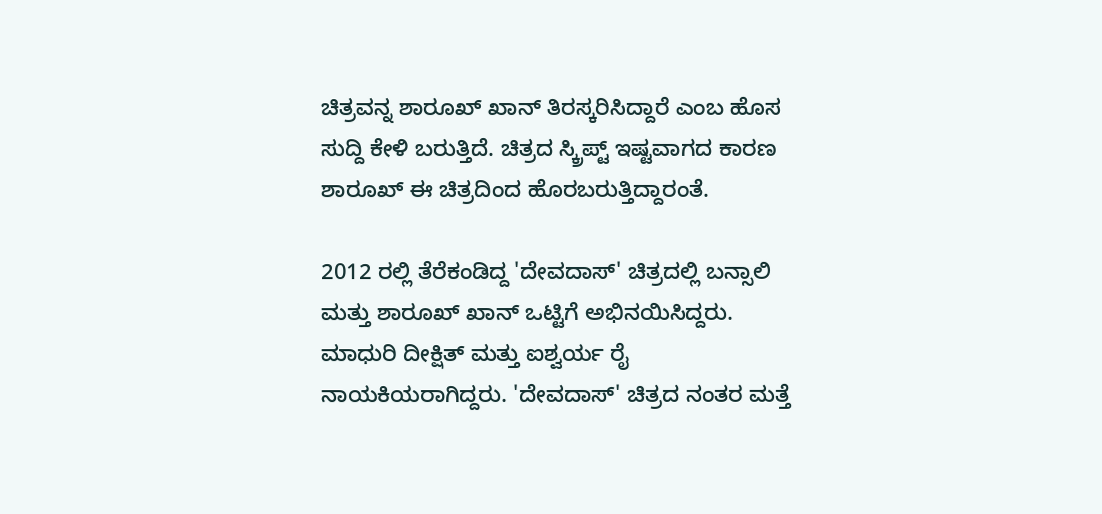ಚಿತ್ರವನ್ನ ಶಾರೂಖ್ ಖಾನ್ ತಿರಸ್ಕರಿಸಿದ್ದಾರೆ ಎಂಬ ಹೊಸ ಸುದ್ದಿ ಕೇಳಿ ಬರುತ್ತಿದೆ. ಚಿತ್ರದ ಸ್ಕ್ರಿಪ್ಟ್ ಇಷ್ಟವಾಗದ ಕಾರಣ ಶಾರೂಖ್ ಈ ಚಿತ್ರದಿಂದ ಹೊರಬರುತ್ತಿದ್ದಾರಂತೆ.

2012 ರಲ್ಲಿ ತೆರೆಕಂಡಿದ್ದ 'ದೇವದಾಸ್' ಚಿತ್ರದಲ್ಲಿ ಬನ್ಸಾಲಿ ಮತ್ತು ಶಾರೂಖ್ ಖಾನ್ ಒಟ್ಟಿಗೆ ಅಭಿನಯಿಸಿದ್ದರು. ಮಾಧುರಿ ದೀಕ್ಷಿತ್ ಮತ್ತು ಐಶ್ವರ್ಯ ರೈ ನಾಯಕಿಯರಾಗಿದ್ದರು. 'ದೇವದಾಸ್' ಚಿತ್ರದ ನಂತರ ಮತ್ತೆ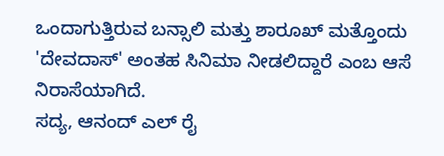ಒಂದಾಗುತ್ತಿರುವ ಬನ್ಸಾಲಿ ಮತ್ತು ಶಾರೂಖ್ ಮತ್ತೊಂದು 'ದೇವದಾಸ್' ಅಂತಹ ಸಿನಿಮಾ ನೀಡಲಿದ್ದಾರೆ ಎಂಬ ಆಸೆ ನಿರಾಸೆಯಾಗಿದೆ.
ಸದ್ಯ, ಆನಂದ್ ಎಲ್ ರೈ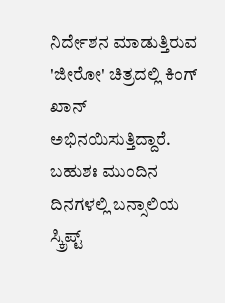ನಿರ್ದೇಶನ ಮಾಡುತ್ತಿರುವ 'ಜೀರೋ' ಚಿತ್ರದಲ್ಲಿ ಕಿಂಗ್ ಖಾನ್ ಅಭಿನಯಿಸುತ್ತಿದ್ದಾರೆ. ಬಹುಶಃ ಮುಂದಿನ ದಿನಗಳಲ್ಲಿ ಬನ್ಸಾಲಿಯ ಸ್ಕ್ರಿಪ್ಟ್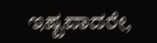ಇಷ್ಟವಾದರೇ,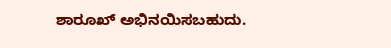ಶಾರೂಖ್ ಅಭಿನಯಿಸಬಹುದು.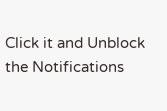Click it and Unblock the Notifications